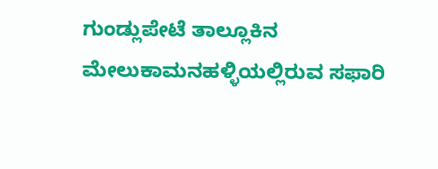ಗುಂಡ್ಲುಪೇಟೆ ತಾಲ್ಲೂಕಿನ ಮೇಲುಕಾಮನಹಳ್ಳಿಯಲ್ಲಿರುವ ಸಫಾರಿ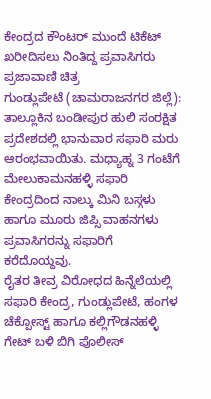ಕೇಂದ್ರದ ಕೌಂಟರ್ ಮುಂದೆ ಟಿಕೆಟ್ ಖರೀದಿಸಲು ನಿಂತಿದ್ದ ಪ್ರವಾಸಿಗರು
ಪ್ರಜಾವಾಣಿ ಚಿತ್ರ
ಗುಂಡ್ಲುಪೇಟೆ (ಚಾಮರಾಜನಗರ ಜಿಲ್ಲೆ): ತಾಲ್ಲೂಕಿನ ಬಂಡೀಪುರ ಹುಲಿ ಸಂರಕ್ಷಿತ ಪ್ರದೇಶದಲ್ಲಿ ಭಾನುವಾರ ಸಫಾರಿ ಮರು ಆರಂಭವಾಯಿತು. ಮಧ್ಯಾಹ್ನ 3 ಗಂಟೆಗೆ ಮೇಲುಕಾಮನಹಳ್ಳಿ ಸಫಾರಿ ಕೇಂದ್ರದಿಂದ ನಾಲ್ಕು ಮಿನಿ ಬಸ್ಗಳು ಹಾಗೂ ಮೂರು ಜಿಪ್ಸಿ ವಾಹನಗಳು ಪ್ರವಾಸಿಗರನ್ನು ಸಫಾರಿಗೆ ಕರೆದೊಯ್ದವು.
ರೈತರ ತೀವ್ರ ವಿರೋಧದ ಹಿನ್ನೆಲೆಯಲ್ಲಿ ಸಫಾರಿ ಕೇಂದ್ರ, ಗುಂಡ್ಲುಪೇಟೆ, ಹಂಗಳ ಚೆಕ್ಪೋಸ್ಟ್ ಹಾಗೂ ಕಲ್ಲಿಗೌಡನಹಳ್ಳಿ ಗೇಟ್ ಬಳಿ ಬಿಗಿ ಪೊಲೀಸ್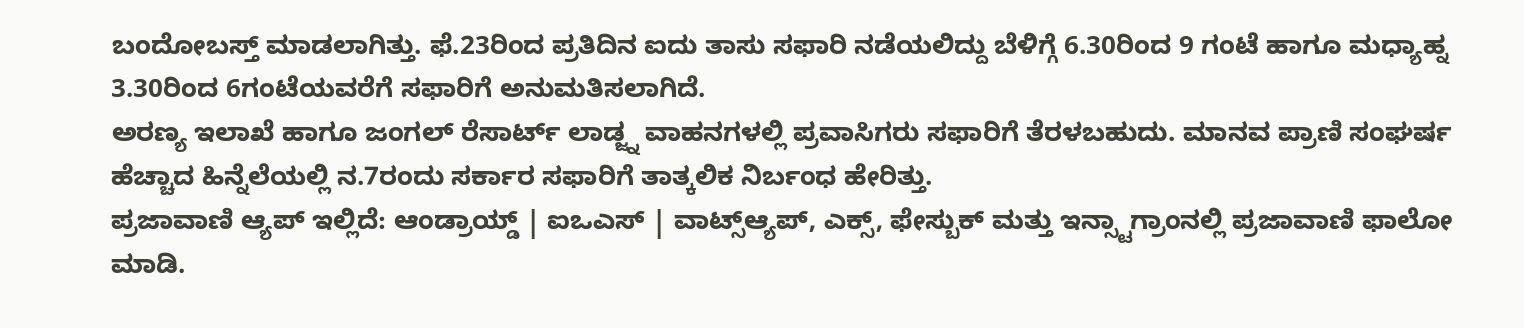ಬಂದೋಬಸ್ತ್ ಮಾಡಲಾಗಿತ್ತು. ಫೆ.23ರಿಂದ ಪ್ರತಿದಿನ ಐದು ತಾಸು ಸಫಾರಿ ನಡೆಯಲಿದ್ದು ಬೆಳಿಗ್ಗೆ 6.30ರಿಂದ 9 ಗಂಟೆ ಹಾಗೂ ಮಧ್ಯಾಹ್ನ 3.30ರಿಂದ 6ಗಂಟೆಯವರೆಗೆ ಸಫಾರಿಗೆ ಅನುಮತಿಸಲಾಗಿದೆ.
ಅರಣ್ಯ ಇಲಾಖೆ ಹಾಗೂ ಜಂಗಲ್ ರೆಸಾರ್ಟ್ ಲಾಡ್ಜ್ನ ವಾಹನಗಳಲ್ಲಿ ಪ್ರವಾಸಿಗರು ಸಫಾರಿಗೆ ತೆರಳಬಹುದು. ಮಾನವ ಪ್ರಾಣಿ ಸಂಘರ್ಷ ಹೆಚ್ಚಾದ ಹಿನ್ನೆಲೆಯಲ್ಲಿ ನ.7ರಂದು ಸರ್ಕಾರ ಸಫಾರಿಗೆ ತಾತ್ಕಲಿಕ ನಿರ್ಬಂಧ ಹೇರಿತ್ತು.
ಪ್ರಜಾವಾಣಿ ಆ್ಯಪ್ ಇಲ್ಲಿದೆ: ಆಂಡ್ರಾಯ್ಡ್ | ಐಒಎಸ್ | ವಾಟ್ಸ್ಆ್ಯಪ್, ಎಕ್ಸ್, ಫೇಸ್ಬುಕ್ ಮತ್ತು ಇನ್ಸ್ಟಾಗ್ರಾಂನಲ್ಲಿ ಪ್ರಜಾವಾಣಿ ಫಾಲೋ ಮಾಡಿ.